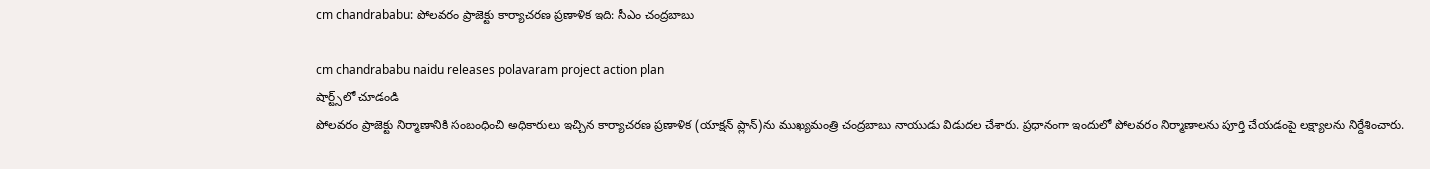cm chandrababu: పోలవరం ప్రాజెక్టు కార్యాచరణ ప్రణాళిక ఇది: సీఎం చంద్రబాబు

cm chandrababu naidu releases polavaram project action plan
షార్ట్స్‌లో చూడండి
పోలవరం ప్రాజెక్టు నిర్మాణానికి సంబంధించి అధికారులు ఇచ్చిన కార్యాచరణ ప్రణాళిక (యాక్షన్ ప్లాన్)ను ముఖ్యమంత్రి చంద్రబాబు నాయుడు విడుదల చేశారు. ప్రధానంగా ఇందులో పోలవరం నిర్మాణాలను పూర్తి చేయడంపై లక్ష్యాలను నిర్దేశించారు.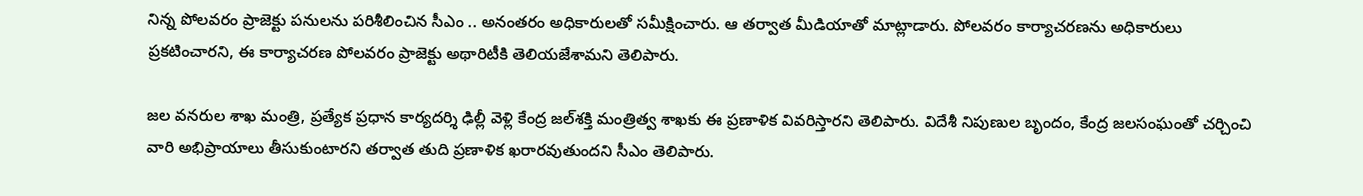నిన్న పోలవరం ప్రాజెక్టు పనులను పరిశీలించిన సీఎం .. అనంతరం అధికారులతో సమీక్షించారు. ఆ తర్వాత మీడియాతో మాట్లాడారు. పోలవరం కార్యాచరణను అధికారులు ప్రకటించారని, ఈ కార్యాచరణ పోలవరం ప్రాజెక్టు అథారిటీకి తెలియజేశామని తెలిపారు.

జల వనరుల శాఖ మంత్రి, ప్రత్యేక ప్రధాన కార్యదర్శి ఢిల్లీ వెళ్లి కేంద్ర జల్‌శక్తి మంత్రిత్వ శాఖకు ఈ ప్రణాళిక వివరిస్తారని తెలిపారు. విదేశీ నిపుణుల బృందం, కేంద్ర జలసంఘంతో చర్చించి వారి అభిప్రాయాలు తీసుకుంటారని తర్వాత తుది ప్రణాళిక ఖరారవుతుందని సీఎం తెలిపారు.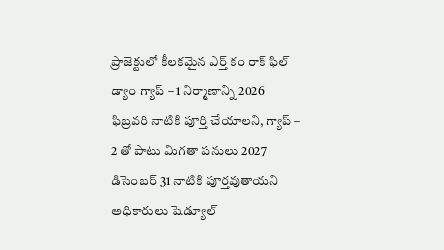ప్రాజెక్టులో కీలకమైన ఎర్త్ కం రాక్ ఫిల్ డ్యాం గ్యాప్ – 1 నిర్మాణాన్ని 2026 ఫిబ్రవరి నాటికి పూర్తి చేయాలని, గ్యాప్ – 2 తో పాటు మిగతా పనులు 2027 డిసెంబర్ 31 నాటికి పూర్తవుతాయని అధికారులు షెడ్యూల్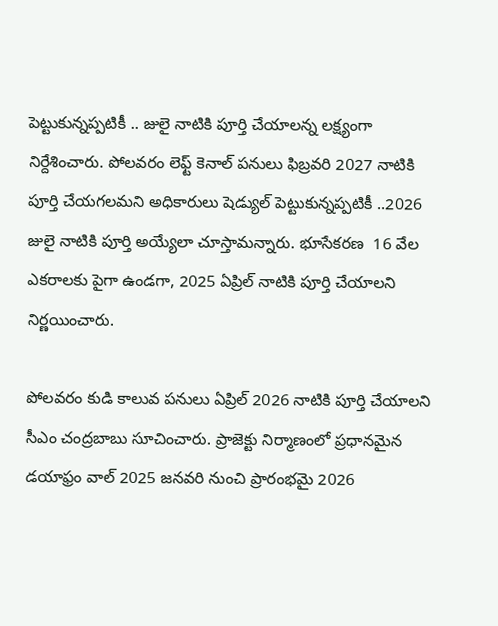పెట్టుకున్నప్పటికీ .. జులై నాటికి పూర్తి చేయాలన్న లక్ష్యంగా నిర్దేశించారు. పోలవరం లెఫ్ట్ కెనాల్ పనులు ఫిబ్రవరి 2027 నాటికి పూర్తి చేయగలమని అధికారులు షెడ్యుల్ పెట్టుకున్నప్పటికీ ..2026 జులై నాటికి పూర్తి అయ్యేలా చూస్తామన్నారు. భూసేకరణ  16 వేల ఎకరాలకు పైగా ఉండగా, 2025 ఏప్రిల్ నాటికి పూర్తి చేయాలని నిర్ణయించారు.

పోలవరం కుడి కాలువ పనులు ఏప్రిల్ 2026 నాటికి పూర్తి చేయాలని సీఎం చంద్రబాబు సూచించారు. ప్రాజెక్టు నిర్మాణంలో ప్రధానమైన డయాఫ్రం వాల్ 2025 జనవరి నుంచి ప్రారంభమై 2026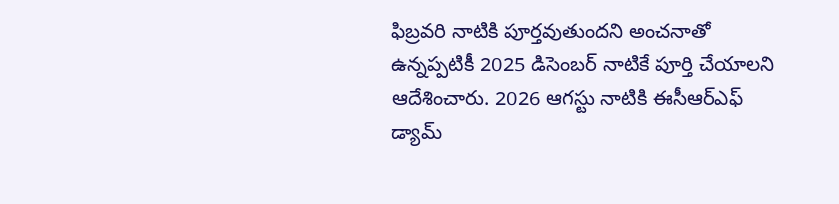ఫిబ్రవరి నాటికి పూర్తవుతుందని అంచనాతో ఉన్నప్పటికీ 2025 డిసెంబర్ నాటికే పూర్తి చేయాలని ఆదేశించారు. 2026 ఆగస్టు నాటికి ఈసీఆర్ఎఫ్ డ్యామ్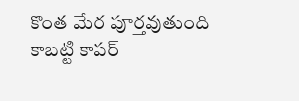కొంత మేర పూర్తవుతుంది కాబట్టి కాపర్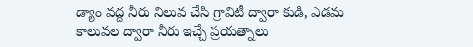డ్యాం వద్ద నీరు నిలువ చేసి గ్రావిటీ ద్వారా కుడి, ఎడమ కాలువల ద్వారా నీరు ఇచ్చే ప్రయత్నాలు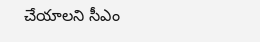చేయాలని సీఎం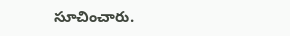సూచించారు.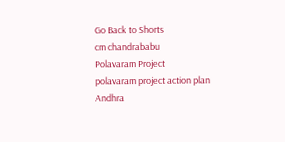Go Back to Shorts
cm chandrababu
Polavaram Project
polavaram project action plan
Andhra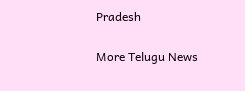Pradesh

More Telugu News